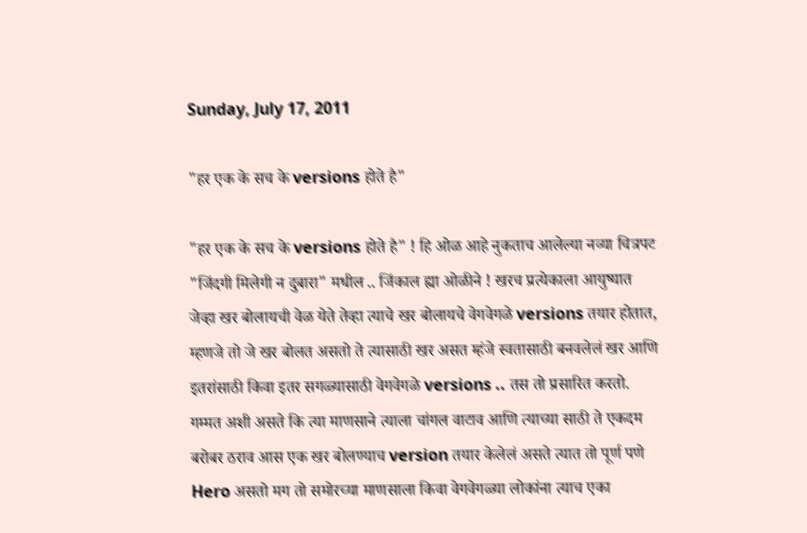Sunday, July 17, 2011

"हर एक के सच के versions होते है"

"हर एक के सच के versions होते है" ! हि ओळ आहे नुकताच आलेल्या नव्या चित्रपट "जिंदगी मिलेगी न दुबारा" मधील .. जिंकाल ह्या ओळीने ! खरच प्रत्येकाला आयुष्यात जेव्हा खर बोलायची वेळ येते तेव्हा त्याचे खर बोलायचे वेगवेगळे versions तयार होतात, म्हणजे तो जे खर बोलत असतो ते त्यासाठी खर असत म्हंजे स्वतासाठी बनवलेलं खर आणि इतरांसाठी किवा इतर सगळ्यासाठी वेगवेगळे versions .. तस तो प्रसारित करतो.
गम्मत अशी असते कि त्या माणसाने त्याला चांगल वाटाव आणि त्याच्या साठी ते एकदम बरोबर ठराव आस एक खर बोलण्याच version तयार केलेलं असते त्यात तो पूर्ण पणे Hero असतो मग तो समोरच्या माणसाला किवा वेगवेगळ्या लोकांना त्याच एका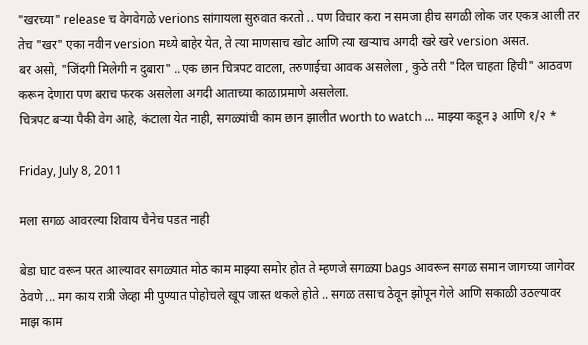"खरच्या" release च वेगवेगळे verions सांगायला सुरुवात करतो .. पण विचार करा न समजा हीच सगळी लोक जर एकत्र आली तर तेच "खर" एका नवीन version मध्ये बाहेर येत, ते त्या माणसाच खोट आणि त्या खऱ्याच अगदी खरे खरे version असत.
बर असो, "जिंदगी मिलेगी न दुबारा" ..एक छान चित्रपट वाटला, तरुणाईचा आवक असलेला , कुठे तरी "दिल चाहता हिची" आठवण करून देणारा पण बराच फरक असलेला अगदी आताच्या काळाप्रमाणे असलेला.
चित्रपट बऱ्या पैकी वेग आहे, कंटाला येत नाही, सगळ्यांची काम छान झालीत worth to watch ... माझ्या कडून ३ आणि १/२ *

Friday, July 8, 2011

मला सगळ आवरल्या शिवाय चैनेच पडत नाही

बेडा घाट वरून परत आल्यावर सगळ्यात मोठ काम माझ्या समोर होत ते म्हणजे सगळ्या bags आवरून सगळ समान जागच्या जागेवर ठेवणे ... मग काय रात्री जेव्हा मी पुण्यात पोहोचले खूप जास्त थकले होते .. सगळ तसाच ठेवून झोपून गेले आणि सकाळी उठल्यावर माझ काम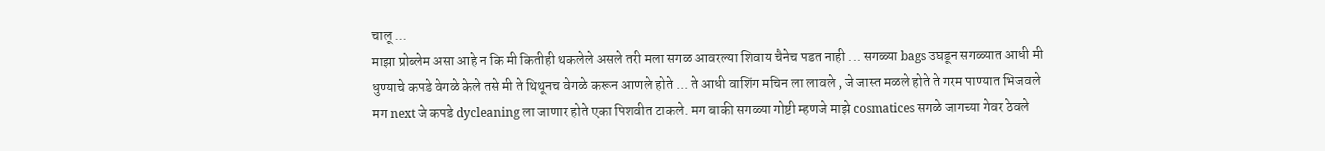चालू ...
माझा प्रोब्लेम असा आहे न कि मी कितीही थकलेले असले तरी मला सगळ आवरल्या शिवाय चैनेच पडत नाही ... सगळ्या bags उघडून सगळ्यात आधी मी धुण्याचे कपडे वेगळे केले तसे मी ते थिथूनच वेगळे करून आणले होते ... ते आधी वाशिंग मचिन ला लावले , जे जास्त मळले होते ते गरम पाण्यात भिजवले मग next जे कपडे dycleaning ला जाणार होते एका पिशवीत टाकले. मग बाकी सगळ्या गोष्टी म्हणजे माझे cosmatices सगळे जागच्या गेवर ठेवले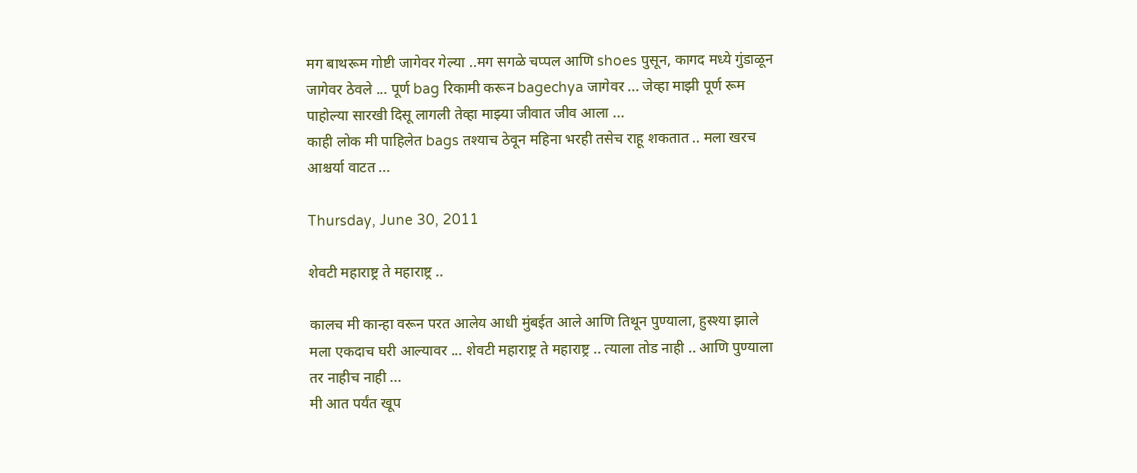मग बाथरूम गोष्टी जागेवर गेल्या ..मग सगळे चप्पल आणि shoes पुसून, कागद मध्ये गुंडाळून जागेवर ठेवले ... पूर्ण bag रिकामी करून bagechya जागेवर ... जेव्हा माझी पूर्ण रूम पाहोल्या सारखी दिसू लागली तेव्हा माझ्या जीवात जीव आला ...
काही लोक मी पाहिलेत bags तश्याच ठेवून महिना भरही तसेच राहू शकतात .. मला खरच आश्चर्या वाटत ...

Thursday, June 30, 2011

शेवटी महाराष्ट्र ते महाराष्ट्र ..

कालच मी कान्हा वरून परत आलेय आधी मुंबईत आले आणि तिथून पुण्याला, हुस्श्या झाले मला एकदाच घरी आल्यावर ... शेवटी महाराष्ट्र ते महाराष्ट्र .. त्याला तोड नाही .. आणि पुण्याला तर नाहीच नाही ...
मी आत पर्यंत खूप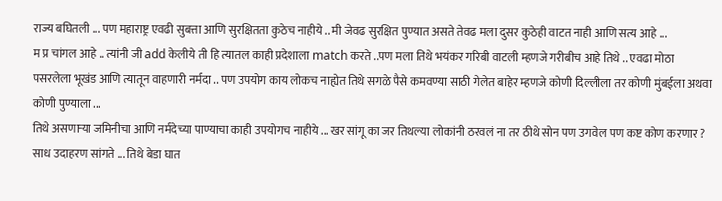राज्य बघितली ... पण महाराष्ट्र एवढी सुबत्ता आणि सुरक्षितता कुठेच नाहीये .. मी जेवढ सुरक्षित पुण्यात असते तेवढ मला दुसर कुठेही वाटत नाही आणि सत्य आहे ...
म प्र चांगल आहे .. त्यांनी जी add केलीये ती हि त्यातल काही प्रदेशाला match करते ..पण मला तिथे भयंकर गरिबी वाटली म्हणजे गरीबीच आहे तिथे .. एवढा मोठा पसरलेला भूखंड आणि त्यातून वाहणारी नर्मदा .. पण उपयोग काय लोकच नाह्येत तिथे सगळे पैसे कमवण्या साठी गेलेत बाहेर म्हणजे कोणी दिल्लीला तर कोणी मुंबईला अथवा कोणी पुण्याला ...
तिथे असणाऱ्या जमिनीचा आणि नर्मदेच्या पाण्याचा काही उपयोगच नाहीये ... खर सांगू का जर तिथल्या लोकांनी ठरवलं ना तर ठीथे सोन पण उगवेल पण कष्ट कोण करणार ?
साध उदाहरण सांगते ... तिथे बेडा घात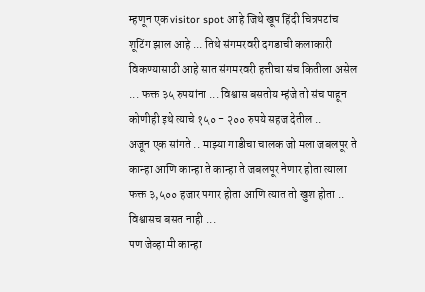म्हणून एक visitor spot आहे जिथे खूप हिंदी चित्रपटांच शूटिंग झाल आहे ... तिथे संगमरवरी दगडाची कलाकारी विकण्यासाठी आहे सात संगमरवरी हत्तीचा संच कितीला असेल ... फक्त ३५ रुपयांना ... विश्वास बसतोय म्हंजे तो संच पाहून कोणीही इथे त्याचे १५० - २०० रुपये सहज देतील ..
अजून एक सांगते .. माझ्या गाडीचा चालक जो मला जबलपूर ते कान्हा आणि कान्हा ते कान्हा ते जबलपूर नेणार होता त्याला फक्त ३,५०० हजार पगार होता आणि त्यात तो खुश होता ..
विश्वासच बसत नाही ...
पण जेव्हा मी कान्हा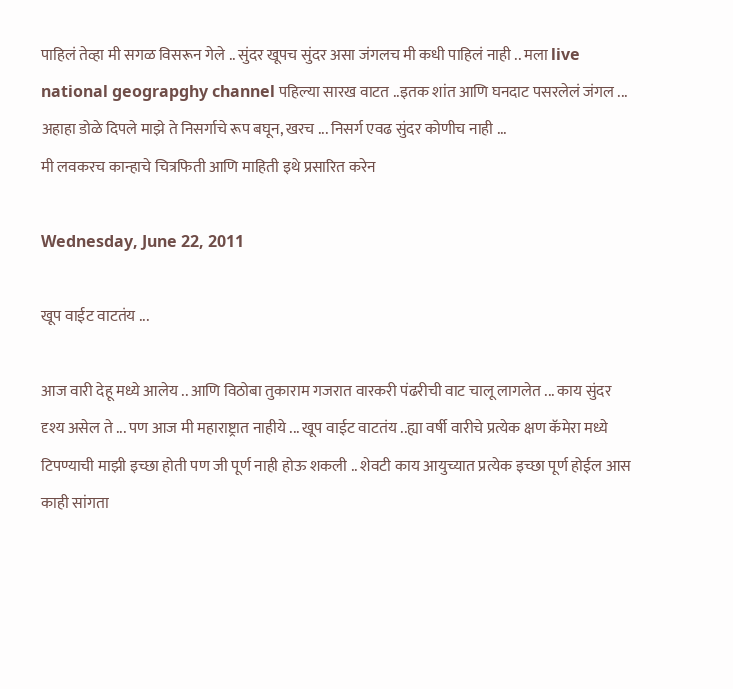पाहिलं तेव्हा मी सगळ विसरून गेले .. सुंदर खूपच सुंदर असा जंगलच मी कधी पाहिलं नाही .. मला live national geograpghy channel पहिल्या सारख वाटत ..इतक शांत आणि घनदाट पसरलेलं जंगल ... अहाहा डोळे दिपले माझे ते निसर्गाचे रूप बघून, खरच ... निसर्ग एवढ सुंदर कोणीच नाही ...
मी लवकरच कान्हाचे चित्रफिती आणि माहिती इथे प्रसारित करेन

Wednesday, June 22, 2011

खूप वाईट वाटतंय ...

आज वारी देहू मध्ये आलेय .. आणि विठोबा तुकाराम गजरात वारकरी पंढरीची वाट चालू लागलेत ... काय सुंदर दृश्य असेल ते ... पण आज मी महाराष्ट्रात नाहीये ... खूप वाईट वाटतंय ..ह्या वर्षी वारीचे प्रत्येक क्षण कॅमेरा मध्ये टिपण्याची माझी इच्छा होती पण जी पूर्ण नाही होऊ शकली .. शेवटी काय आयुच्यात प्रत्येक इच्छा पूर्ण होईल आस काही सांगता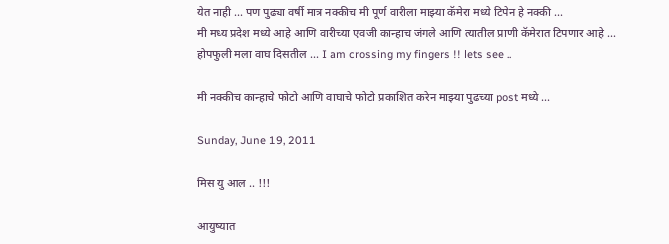येत नाही ... पण पुढ्या वर्षी मात्र नक्कीच मी पूर्ण वारीला माझ्या कॅमेरा मध्ये टिपेन हे नक्की ...
मी मध्य प्रदेश मध्ये आहे आणि वारीच्या एवजी कान्हाच जंगले आणि त्यातील प्राणी कॅमेरात टिपणार आहे ... होपफुली मला वाघ दिसतील ... I am crossing my fingers !! lets see ..

मी नक्कीच कान्हाचे फोटो आणि वाघाचे फोटो प्रकाशित करेन माझ्या पुढच्या post मध्ये ...

Sunday, June 19, 2011

मिस यु आल .. !!!

आयुष्यात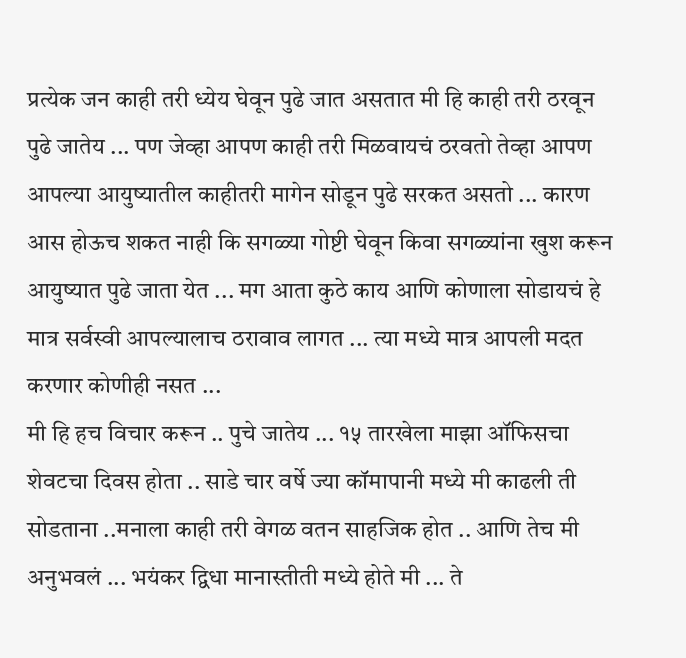प्रत्येक जन काही तरी ध्येय घेवून पुढे जात असतात मी हि काही तरी ठरवून पुढे जातेय ... पण जेव्हा आपण काही तरी मिळवायचं ठरवतो तेव्हा आपण आपल्या आयुष्यातील काहीतरी मागेन सोडून पुढे सरकत असतो ... कारण आस होऊच शकत नाही कि सगळ्या गोष्टी घेवून किवा सगळ्यांना खुश करून आयुष्यात पुढे जाता येत ... मग आता कुठे काय आणि कोणाला सोडायचं हे मात्र सर्वस्वी आपल्यालाच ठरावाव लागत ... त्या मध्ये मात्र आपली मदत करणार कोणीही नसत ...
मी हि हच विचार करून .. पुचे जातेय ... १५ तारखेला माझा ऑफिसचा शेवटचा दिवस होता .. साडे चार वर्षे ज्या कॉमापानी मध्ये मी काढली ती सोडताना ..मनाला काही तरी वेगळ वतन साहजिक होत .. आणि तेच मी अनुभवलं ... भयंकर द्विधा मानास्तीती मध्ये होते मी ... ते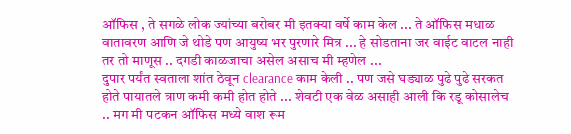ऑफिस , ते सगळे लोक ज्यांच्या बरोबर मी इतक्या वर्षे काम केल ... ते ऑफिस मधाळ वातावरण आणि जे थोडे पण आयुष्य भर पुरणारे मित्र ... हे सोडताना जर वाईट वाटल नाही तर तो माणूस .. दगडी काळजाचा असेल असाच मी म्हणेल ...
दुपार पर्यंत स्वताला शांत ठेवून clearance काम केली .. पण जसे घड्याळ पुढे पुढे सरकत होते पायातले त्राण कमी कमी होत होते ... शेवटी एक वेळ असाही आली कि रडू कोसालेच .. मग मी पटकन ऑफिस मध्ये वाश रूम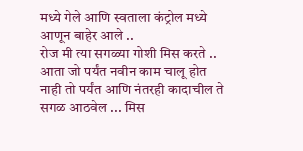मध्ये गेले आणि स्वताला कंट्रोल मध्ये आणून बाहेर आले ..
रोज मी त्या सगळ्या गोशी मिस करते .. आता जो पर्यंत नवीन काम चालू होत नाही तो पर्यंत आणि नंतरही कादाचील ते सगळ आठवेल ... मिस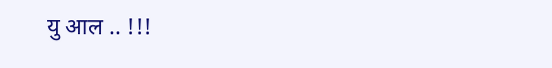यु आल .. !!!